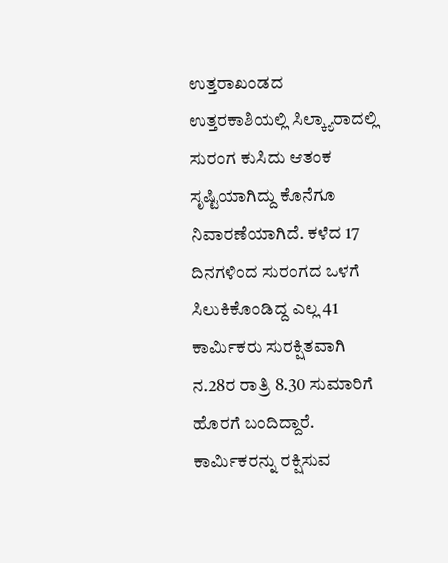ಉತ್ತರಾಖಂಡದ ಉತ್ತರಕಾಶಿಯಲ್ಲಿ ಸಿಲ್ಕ್ಯಾರಾದಲ್ಲಿ ಸುರಂಗ ಕುಸಿದು ಆತಂಕ ಸೃಷ್ಟಿಯಾಗಿದ್ದು ಕೊನೆಗೂ ನಿವಾರಣೆಯಾಗಿದೆ. ಕಳೆದ 17 ದಿನಗಳಿಂದ ಸುರಂಗದ ಒಳಗೆ ಸಿಲುಕಿಕೊಂಡಿದ್ದ ಎಲ್ಲ 41 ಕಾರ್ಮಿಕರು ಸುರಕ್ಷಿತವಾಗಿ ನ.28ರ ರಾತ್ರಿ 8.30 ಸುಮಾರಿಗೆ ಹೊರಗೆ ಬಂದಿದ್ದಾರೆ.
ಕಾರ್ಮಿಕರನ್ನು ರಕ್ಷಿಸುವ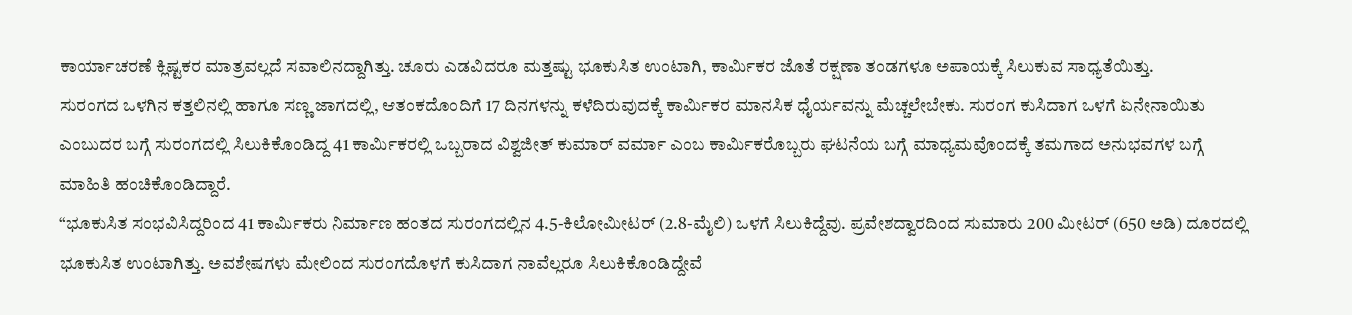ಕಾರ್ಯಾಚರಣೆ ಕ್ಲಿಷ್ಟಕರ ಮಾತ್ರವಲ್ಲದೆ ಸವಾಲಿನದ್ದಾಗಿತ್ತು. ಚೂರು ಎಡವಿದರೂ ಮತ್ತಷ್ಟು ಭೂಕುಸಿತ ಉಂಟಾಗಿ, ಕಾರ್ಮಿಕರ ಜೊತೆ ರಕ್ಷಣಾ ತಂಡಗಳೂ ಅಪಾಯಕ್ಕೆ ಸಿಲುಕುವ ಸಾಧ್ಯತೆಯಿತ್ತು.
ಸುರಂಗದ ಒಳಗಿನ ಕತ್ತಲಿನಲ್ಲಿ ಹಾಗೂ ಸಣ್ಣ ಜಾಗದಲ್ಲಿ, ಆತಂಕದೊಂದಿಗೆ 17 ದಿನಗಳನ್ನು ಕಳೆದಿರುವುದಕ್ಕೆ ಕಾರ್ಮಿಕರ ಮಾನಸಿಕ ಧೈರ್ಯವನ್ನು ಮೆಚ್ಚಲೇಬೇಕು. ಸುರಂಗ ಕುಸಿದಾಗ ಒಳಗೆ ಏನೇನಾಯಿತು ಎಂಬುದರ ಬಗ್ಗೆ ಸುರಂಗದಲ್ಲಿ ಸಿಲುಕಿಕೊಂಡಿದ್ದ 41 ಕಾರ್ಮಿಕರಲ್ಲಿ ಒಬ್ಬರಾದ ವಿಶ್ವಜೀತ್ ಕುಮಾರ್ ವರ್ಮಾ ಎಂಬ ಕಾರ್ಮಿಕರೊಬ್ಬರು ಘಟನೆಯ ಬಗ್ಗೆ ಮಾಧ್ಯಮವೊಂದಕ್ಕೆ ತಮಗಾದ ಅನುಭವಗಳ ಬಗ್ಗೆ ಮಾಹಿತಿ ಹಂಚಿಕೊಂಡಿದ್ದಾರೆ.
“ಭೂಕುಸಿತ ಸಂಭವಿಸಿದ್ದರಿಂದ 41 ಕಾರ್ಮಿಕರು ನಿರ್ಮಾಣ ಹಂತದ ಸುರಂಗದಲ್ಲಿನ 4.5-ಕಿಲೋಮೀಟರ್ (2.8-ಮೈಲಿ) ಒಳಗೆ ಸಿಲುಕಿದ್ದೆವು. ಪ್ರವೇಶದ್ವಾರದಿಂದ ಸುಮಾರು 200 ಮೀಟರ್ (650 ಅಡಿ) ದೂರದಲ್ಲಿ ಭೂಕುಸಿತ ಉಂಟಾಗಿತ್ತು. ಅವಶೇಷಗಳು ಮೇಲಿಂದ ಸುರಂಗದೊಳಗೆ ಕುಸಿದಾಗ ನಾವೆಲ್ಲರೂ ಸಿಲುಕಿಕೊಂಡಿದ್ದೇವೆ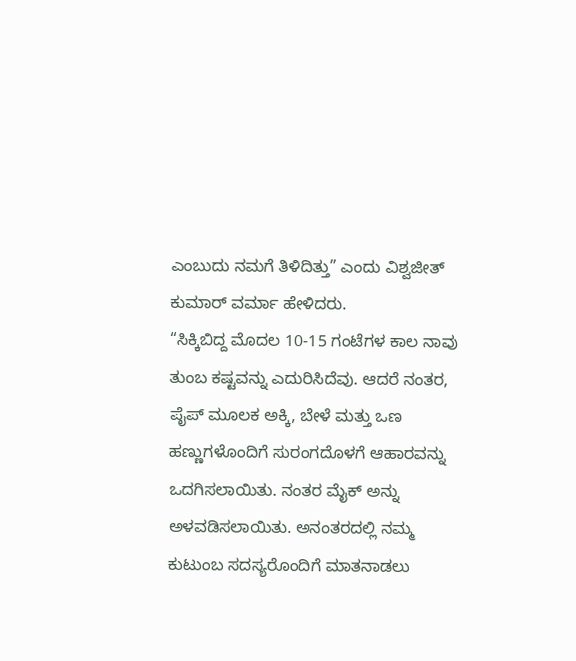ಎಂಬುದು ನಮಗೆ ತಿಳಿದಿತ್ತು” ಎಂದು ವಿಶ್ವಜೀತ್ ಕುಮಾರ್ ವರ್ಮಾ ಹೇಳಿದರು.
“ಸಿಕ್ಕಿಬಿದ್ದ ಮೊದಲ 10-15 ಗಂಟೆಗಳ ಕಾಲ ನಾವು ತುಂಬ ಕಷ್ಟವನ್ನು ಎದುರಿಸಿದೆವು. ಆದರೆ ನಂತರ, ಪೈಪ್ ಮೂಲಕ ಅಕ್ಕಿ, ಬೇಳೆ ಮತ್ತು ಒಣ ಹಣ್ಣುಗಳೊಂದಿಗೆ ಸುರಂಗದೊಳಗೆ ಆಹಾರವನ್ನು ಒದಗಿಸಲಾಯಿತು. ನಂತರ ಮೈಕ್ ಅನ್ನು ಅಳವಡಿಸಲಾಯಿತು. ಅನಂತರದಲ್ಲಿ ನಮ್ಮ ಕುಟುಂಬ ಸದಸ್ಯರೊಂದಿಗೆ ಮಾತನಾಡಲು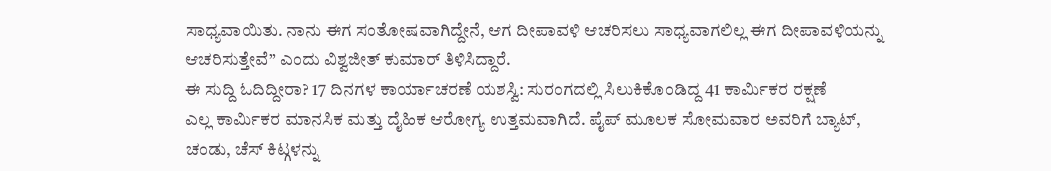ಸಾಧ್ಯವಾಯಿತು. ನಾನು ಈಗ ಸಂತೋಷವಾಗಿದ್ದೇನೆ, ಆಗ ದೀಪಾವಳಿ ಆಚರಿಸಲು ಸಾಧ್ಯವಾಗಲಿಲ್ಲ ಈಗ ದೀಪಾವಳಿಯನ್ನು ಆಚರಿಸುತ್ತೇವೆ” ಎಂದು ವಿಶ್ವಜೀತ್ ಕುಮಾರ್ ತಿಳಿಸಿದ್ದಾರೆ.
ಈ ಸುದ್ದಿ ಓದಿದ್ದೀರಾ? 17 ದಿನಗಳ ಕಾರ್ಯಾಚರಣೆ ಯಶಸ್ವಿ: ಸುರಂಗದಲ್ಲಿ ಸಿಲುಕಿಕೊಂಡಿದ್ದ 41 ಕಾರ್ಮಿಕರ ರಕ್ಷಣೆ
ಎಲ್ಲ ಕಾರ್ಮಿಕರ ಮಾನಸಿಕ ಮತ್ತು ದೈಹಿಕ ಆರೋಗ್ಯ ಉತ್ತಮವಾಗಿದೆ. ಪೈಪ್ ಮೂಲಕ ಸೋಮವಾರ ಅವರಿಗೆ ಬ್ಯಾಟ್, ಚಂಡು, ಚೆಸ್ ಕಿಟ್ಗಳನ್ನು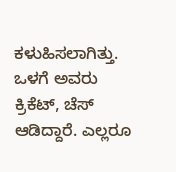ಕಳುಹಿಸಲಾಗಿತ್ತು. ಒಳಗೆ ಅವರು ಕ್ರಿಕೆಟ್, ಚೆಸ್ ಆಡಿದ್ದಾರೆ. ಎಲ್ಲರೂ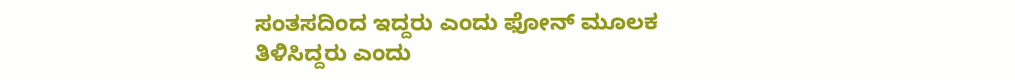ಸಂತಸದಿಂದ ಇದ್ದರು ಎಂದು ಫೋನ್ ಮೂಲಕ ತಿಳಿಸಿದ್ದರು ಎಂದು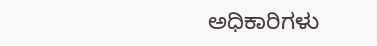ಅಧಿಕಾರಿಗಳು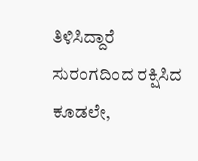ತಿಳಿಸಿದ್ದಾರೆ
ಸುರಂಗದಿಂದ ರಕ್ಷಿಸಿದ ಕೂಡಲೇ,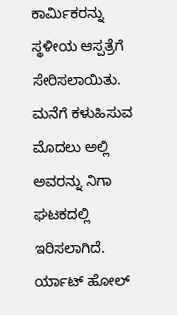ಕಾರ್ಮಿಕರನ್ನು ಸ್ಥಳೀಯ ಆಸ್ಪತ್ರೆಗೆ ಸೇರಿಸಲಾಯಿತು. ಮನೆಗೆ ಕಳುಹಿಸುವ ಮೊದಲು ಅಲ್ಲಿ ಅವರನ್ನು ನಿಗಾ ಘಟಕದಲ್ಲಿ ಇರಿಸಲಾಗಿದೆ.
ರ್ಯಾಟ್ ಹೋಲ್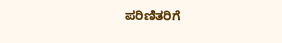ಪರಿಣಿತರಿಗೆ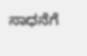ಸಾಧನೆಗೆ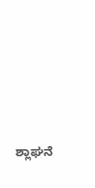ಶ್ಲಾಘನೆ